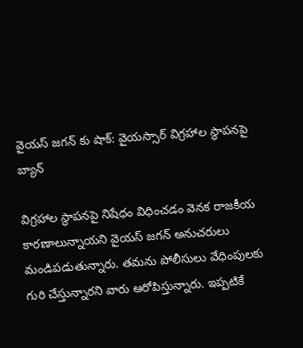వైయస్ జగన్ కు షాక్: వైయస్సార్ విగ్రహాల స్థాపనపై బ్యాన్

విగ్రహాల స్థాపనపై నిషేధం విధించడం వెనక రాజకీయ కారణాలున్నాయని వైయస్ జగన్ అనుచరులు మండిపడుతున్నారు. తమను పోలీసులు వేధింపులకు గురి చేస్తున్నారని వారు ఆరోపిస్తున్నారు. ఇప్పటికే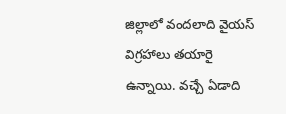జిల్లాలో వందలాది వైయస్ విగ్రహాలు తయారై ఉన్నాయి. వచ్చే ఏడాది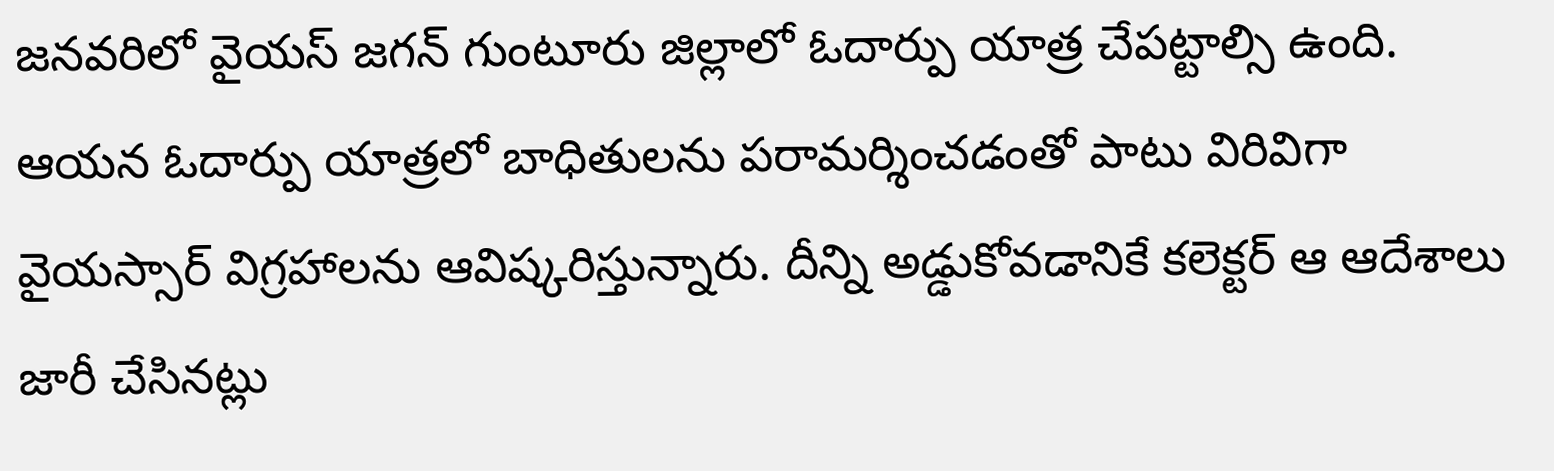జనవరిలో వైయస్ జగన్ గుంటూరు జిల్లాలో ఓదార్పు యాత్ర చేపట్టాల్సి ఉంది. ఆయన ఓదార్పు యాత్రలో బాధితులను పరామర్శించడంతో పాటు విరివిగా వైయస్సార్ విగ్రహాలను ఆవిష్కరిస్తున్నారు. దీన్ని అడ్డుకోవడానికే కలెక్టర్ ఆ ఆదేశాలు జారీ చేసినట్లు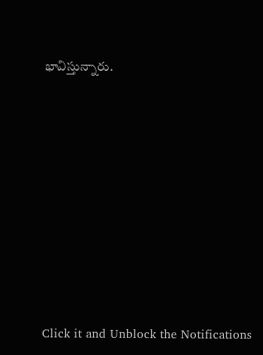భావిస్తున్నారు.












Click it and Unblock the Notifications